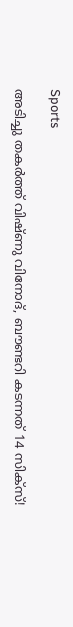Sports

അടിച്ചു തകർത്ത് വിഷ്ണു വിനോദ്, ബൗണ്ടറി കടന്നത് 14 സിക്സ്!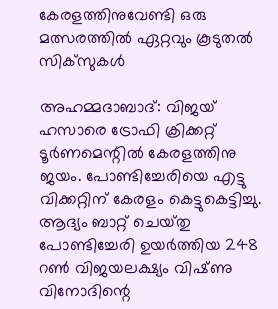കേരളത്തിനുവേണ്ടി ഒരു മത്സരത്തില്‍ ഏറ്റവും കൂടുതല്‍ സിക്‌സുകള്‍

അഹമ്മദാബാദ്‌: വിജയ്‌ ഹസാരെ ട്രോഫി ക്രിക്കറ്റ്‌ ടൂര്‍ണമെന്റില്‍ കേരളത്തിനു ജയം. പോണ്ടിച്ചേരിയെ എട്ടു വിക്കറ്റിന്‌ കേരളം കെട്ടുകെട്ടിച്ചു. ആദ്യം ബാറ്റ്‌ ചെയ്‌തു പോണ്ടിച്ചേരി ഉയര്‍ത്തിയ 248 റണ്‍ വിജയലക്ഷ്യം വിഷ്‌ണു വിനോദിന്റെ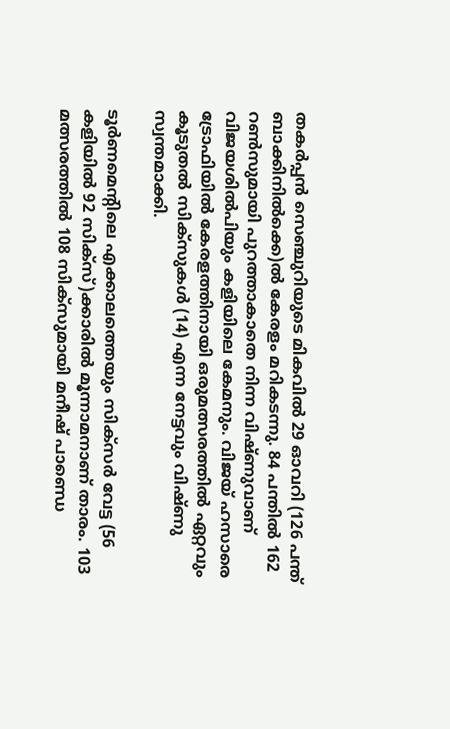തകര്‍പ്പന്‍ സെഞ്ചുറിയുടെ മികവില്‍ 29 ഓവറി (126 പന്ത്‌ ബാക്കിനില്‍ക്കെ)ല്‍ കേരളം മറികടന്നു. 84 പന്തില്‍ 162 റണ്‍സുമായി പുറത്താകാതെ നിന്ന വിഷ്‌ണുവാണ്‌ വിജയശില്‍പിയും കളിയിലെ കേമനും. വിജയ്‌ ഹസാരെ ട്രോഫിയില്‍ കേരളത്തിനായി ഒരുമത്സരത്തില്‍ ഏറ്റവും കൂടുതല്‍ സിക്‌സുകള്‍ (14) എന്ന നേട്ടവും വിഷ്‌ണു സ്വന്തമാക്കി.

ടൂര്‍ണമെന്റിലെ എക്കാലത്തെയും സിക്‌സര്‍ വേട്ട (56 കളിയില്‍ 92 സിക്‌സ്)ക്കാരില്‍ മൂന്നാമനാണ്‌ താരം. 103 മത്സരത്തില്‍ 108 സിക്‌സുമായി മനീഷ്‌ പാണ്ഡെ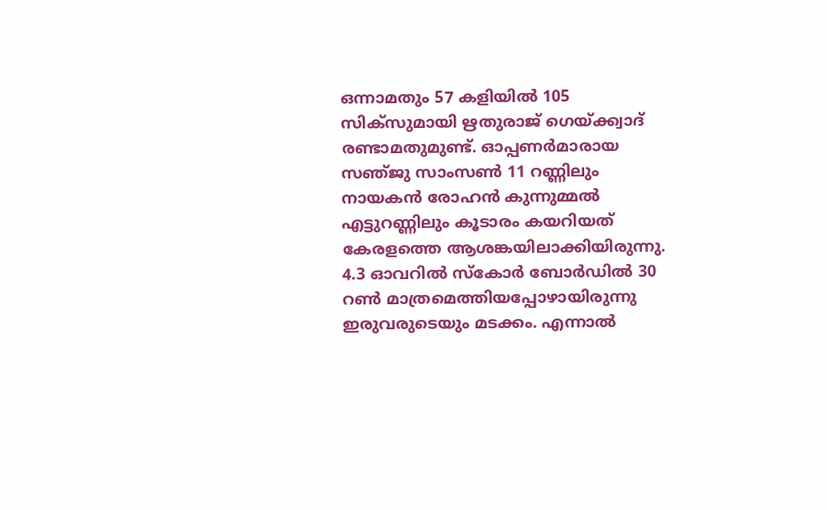ഒന്നാമതും 57 കളിയില്‍ 105 സിക്‌സുമായി ഋതുരാജ്‌ ഗെയ്‌ക്ക്വാദ്‌ രണ്ടാമതുമുണ്ട്‌. ഓപ്പണര്‍മാരായ സഞ്‌ജു സാംസണ്‍ 11 റണ്ണിലും നായകന്‍ രോഹന്‍ കുന്നുമ്മല്‍ എട്ടുറണ്ണിലും കൂടാരം കയറിയത്‌ കേരളത്തെ ആശങ്കയിലാക്കിയിരുന്നു. 4.3 ഓവറില്‍ സ്‌കോര്‍ ബോര്‍ഡില്‍ 30 റണ്‍ മാത്രമെത്തിയപ്പോഴായിരുന്നു ഇരുവരുടെയും മടക്കം. എന്നാല്‍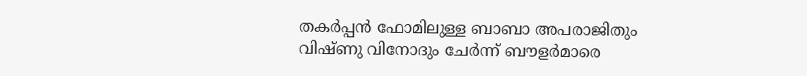തകര്‍പ്പന്‍ ഫോമിലുള്ള ബാബാ അപരാജിതും വിഷ്‌ണു വിനോദും ചേര്‍ന്ന്‌ ബൗളര്‍മാരെ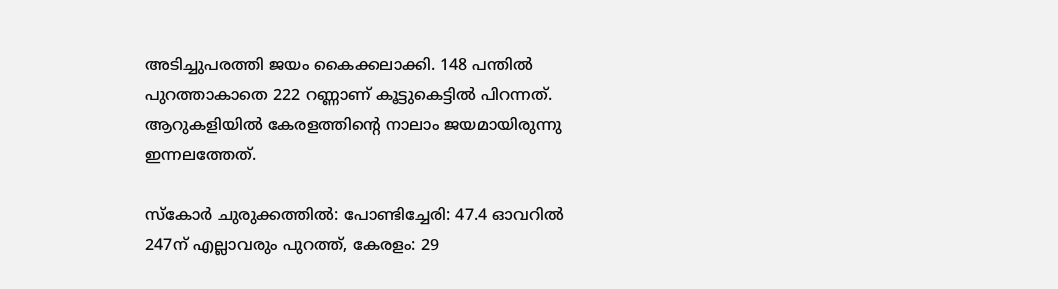അടിച്ചുപരത്തി ജയം കൈക്കലാക്കി. 148 പന്തില്‍ പുറത്താകാതെ 222 റണ്ണാണ്‌ കൂട്ടുകെട്ടില്‍ പിറന്നത്‌. ആറുകളിയില്‍ കേരളത്തിന്റെ നാലാം ജയമായിരുന്നു ഇന്നലത്തേത്‌.

സ്‌കോര്‍ ചുരുക്കത്തില്‍: പോണ്ടിച്ചേരി: 47.4 ഓവറില്‍ 247ന്‌ എല്ലാവരും പുറത്ത്‌, കേരളം: 29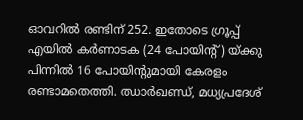ഓവറില്‍ രണ്ടിന്‌ 252. ഇതോടെ ഗ്രൂപ്പ്‌ എയില്‍ കര്‍ണാടക (24 പോയിന്റ്‌) യ്‌ക്കു പിന്നില്‍ 16 പോയിന്റുമായി കേരളം രണ്ടാമതെത്തി. ഝാര്‍ഖണ്ഡ്‌, മധ്യപ്രദേശ്‌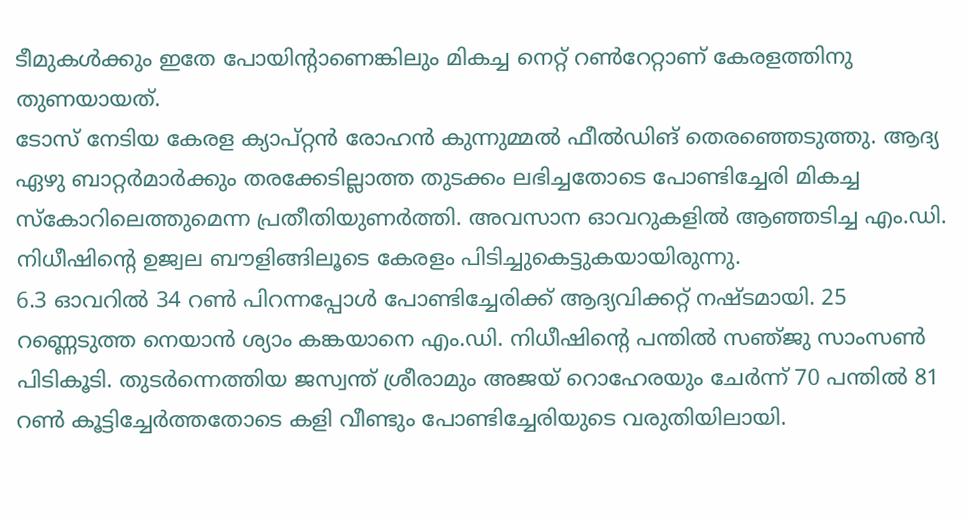ടീമുകള്‍ക്കും ഇതേ പോയിന്റാണെങ്കിലും മികച്ച നെറ്റ്‌ റണ്‍റേറ്റാണ്‌ കേരളത്തിനു തുണയായത്‌.
ടോസ്‌ നേടിയ കേരള ക്യാപ്‌റ്റന്‍ രോഹന്‍ കുന്നുമ്മല്‍ ഫീല്‍ഡിങ്‌ തെരഞ്ഞെടുത്തു. ആദ്യ ഏഴു ബാറ്റര്‍മാര്‍ക്കും തരക്കേടില്ലാത്ത തുടക്കം ലഭിച്ചതോടെ പോണ്ടിച്ചേരി മികച്ച സ്‌കോറിലെത്തുമെന്ന പ്രതീതിയുണര്‍ത്തി. അവസാന ഓവറുകളില്‍ ആഞ്ഞടിച്ച എം.ഡി. നിധീഷിന്റെ ഉജ്വല ബൗളിങ്ങിലൂടെ കേരളം പിടിച്ചുകെട്ടുകയായിരുന്നു.
6.3 ഓവറില്‍ 34 റണ്‍ പിറന്നപ്പോള്‍ പോണ്ടിച്ചേരിക്ക്‌ ആദ്യവിക്കറ്റ്‌ നഷ്‌ടമായി. 25 റണ്ണെടുത്ത നെയാന്‍ ശ്യാം കങ്കയാനെ എം.ഡി. നിധീഷിന്റെ പന്തില്‍ സഞ്‌ജു സാംസണ്‍ പിടികൂടി. തുടര്‍ന്നെത്തിയ ജസ്വന്ത്‌ ശ്രീരാമും അജയ്‌ റൊഹേരയും ചേര്‍ന്ന്‌ 70 പന്തില്‍ 81 റണ്‍ കൂട്ടിച്ചേര്‍ത്തതോടെ കളി വീണ്ടും പോണ്ടിച്ചേരിയുടെ വരുതിയിലായി.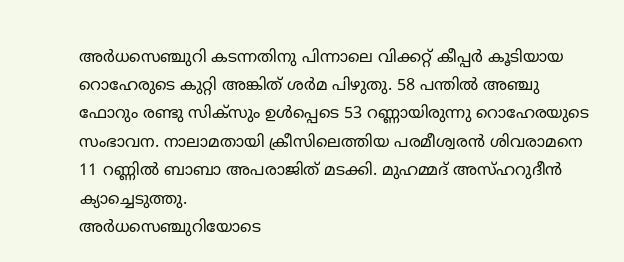അര്‍ധസെഞ്ചുറി കടന്നതിനു പിന്നാലെ വിക്കറ്റ്‌ കീപ്പര്‍ കൂടിയായ റൊഹേരുടെ കുറ്റി അങ്കിത്‌ ശര്‍മ പിഴുതു. 58 പന്തില്‍ അഞ്ചു ഫോറും രണ്ടു സിക്‌സും ഉള്‍പ്പെടെ 53 റണ്ണായിരുന്നു റൊഹേരയുടെ സംഭാവന. നാലാമതായി ക്രീസിലെത്തിയ പരമീശ്വരന്‍ ശിവരാമനെ 11 റണ്ണില്‍ ബാബാ അപരാജിത്‌ മടക്കി. മുഹമ്മദ്‌ അസ്‌ഹറുദീന്‍ ക്യാച്ചെടുത്തു.
അര്‍ധസെഞ്ചുറിയോടെ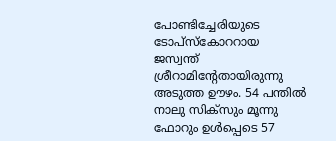പോണ്ടിച്ചേരിയുടെ ടോപ്‌സ്കോററായ ജസ്വന്ത്‌ ശ്രീറാമിന്റേതായിരുന്നു അടുത്ത ഊഴം. 54 പന്തില്‍ നാലു സിക്‌സും മൂന്നു ഫോറും ഉള്‍പ്പെടെ 57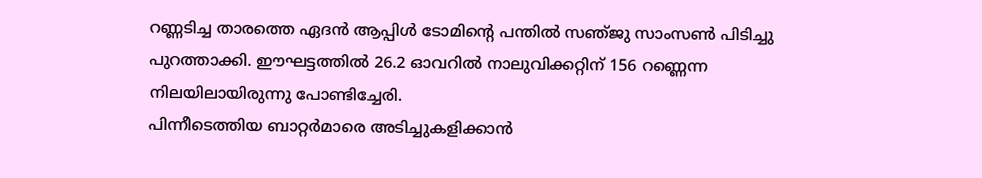റണ്ണടിച്ച താരത്തെ ഏദന്‍ ആപ്പിള്‍ ടോമിന്റെ പന്തില്‍ സഞ്‌ജു സാംസണ്‍ പിടിച്ചു പുറത്താക്കി. ഈഘട്ടത്തില്‍ 26.2 ഓവറില്‍ നാലുവിക്കറ്റിന്‌ 156 റണ്ണെന്ന നിലയിലായിരുന്നു പോണ്ടിച്ചേരി.
പിന്നീടെത്തിയ ബാറ്റര്‍മാരെ അടിച്ചുകളിക്കാന്‍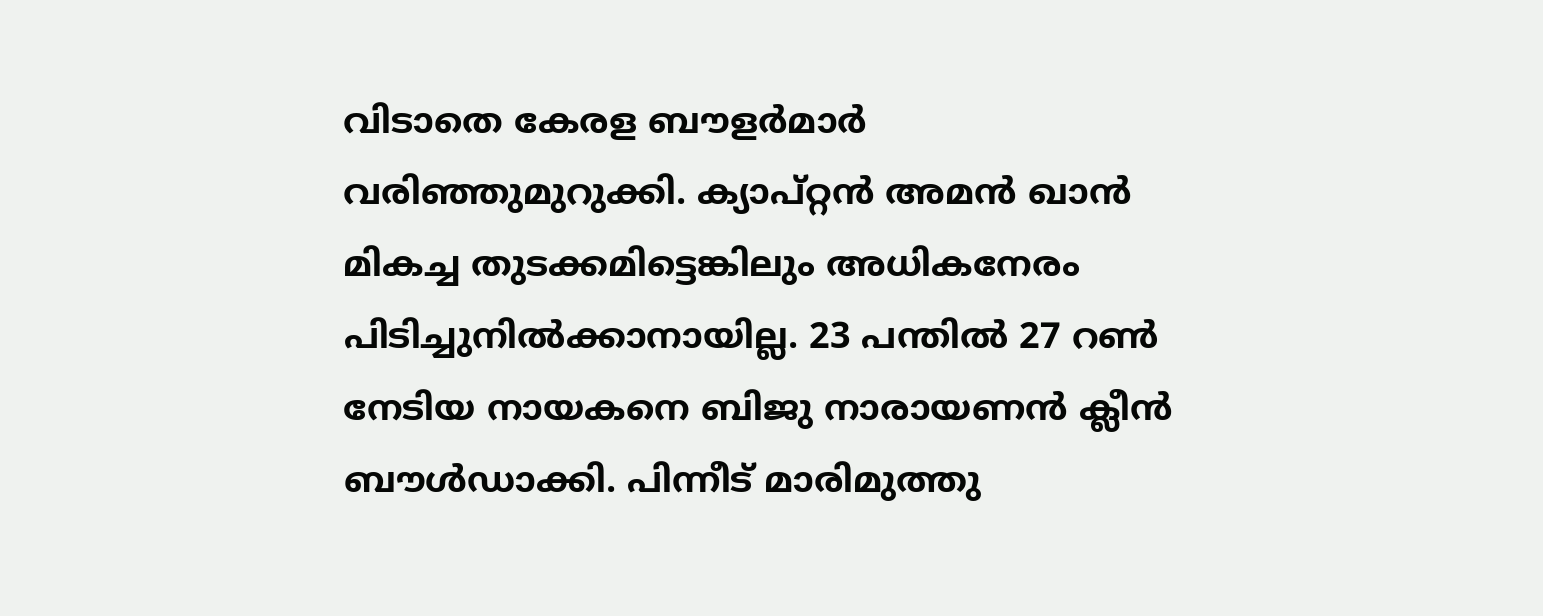വിടാതെ കേരള ബൗളര്‍മാര്‍ വരിഞ്ഞുമുറുക്കി. ക്യാപ്‌റ്റന്‍ അമന്‍ ഖാന്‍ മികച്ച തുടക്കമിട്ടെങ്കിലും അധികനേരം പിടിച്ചുനില്‍ക്കാനായില്ല. 23 പന്തില്‍ 27 റണ്‍ നേടിയ നായകനെ ബിജു നാരായണന്‍ ക്ലീന്‍ ബൗള്‍ഡാക്കി. പിന്നീട്‌ മാരിമുത്തു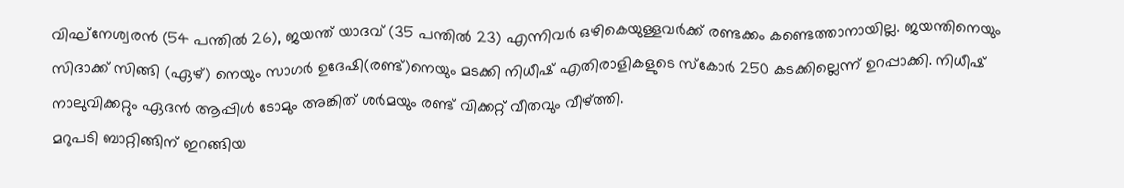വിഘ്‌നേശ്വരന്‍ (54 പന്തില്‍ 26), ജയന്ത്‌ യാദവ്‌ (35 പന്തില്‍ 23) എന്നിവര്‍ ഒഴികെയുള്ളവര്‍ക്ക്‌ രണ്ടക്കം കണ്ടെത്താനായില്ല. ജയന്തിനെയും സിദാക്ക്‌ സിങ്ങി (ഏഴ്‌) നെയും സാഗര്‍ ഉദേഷി(രണ്ട്‌)നെയും മടക്കി നിധീഷ്‌ എതിരാളികളുടെ സ്‌കോര്‍ 250 കടക്കില്ലെന്ന്‌ ഉറപ്പാക്കി. നിധീഷ്‌ നാലുവിക്കറ്റും ഏദന്‍ ആപ്പിള്‍ ടോമും അങ്കിത്‌ ശര്‍മയും രണ്ട്‌ വിക്കറ്റ്‌ വീതവും വീഴ്‌ത്തി.
മറുപടി ബാറ്റിങ്ങിന്‌ ഇറങ്ങിയ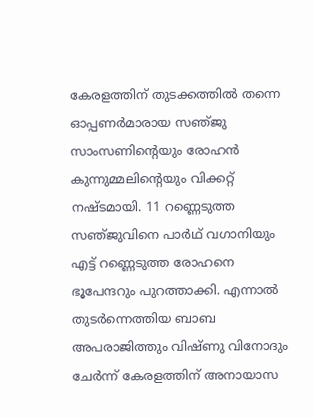കേരളത്തിന്‌ തുടക്കത്തില്‍ തന്നെ ഓപ്പണര്‍മാരായ സഞ്‌ജു സാംസണിന്റെയും രോഹന്‍ കുന്നുമ്മലിന്റെയും വിക്കറ്റ്‌ നഷ്‌ടമായി. 11 റണ്ണെടുത്ത സഞ്‌ജുവിനെ പാര്‍ഥ്‌ വഗാനിയും എട്ട്‌ റണ്ണെടുത്ത രോഹനെ ഭൂപേന്ദറും പുറത്താക്കി. എന്നാല്‍ തുടര്‍ന്നെത്തിയ ബാബ അപരാജിത്തും വിഷ്‌ണു വിനോദും ചേര്‍ന്ന്‌ കേരളത്തിന്‌ അനായാസ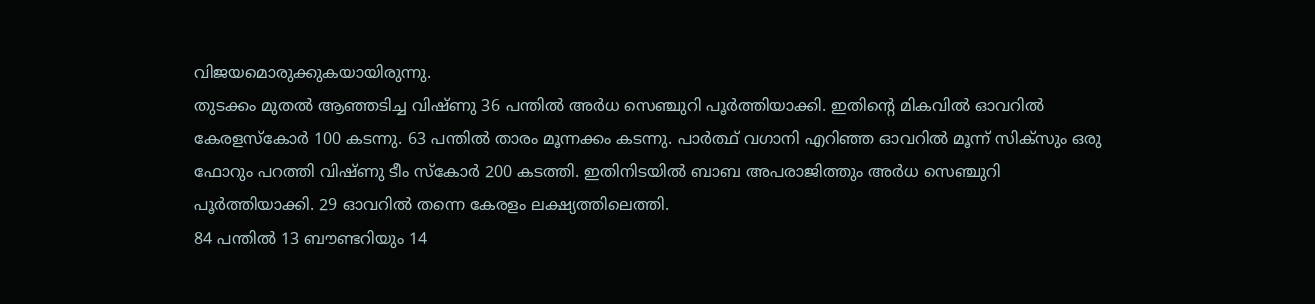വിജയമൊരുക്കുകയായിരുന്നു.
തുടക്കം മുതല്‍ ആഞ്ഞടിച്ച വിഷ്‌ണു 36 പന്തില്‍ അര്‍ധ സെഞ്ചുറി പൂര്‍ത്തിയാക്കി. ഇതിന്റെ മികവില്‍ ഓവറില്‍ കേരളസ്‌കോര്‍ 100 കടന്നു. 63 പന്തില്‍ താരം മൂന്നക്കം കടന്നു. പാര്‍ത്ഥ്‌ വഗാനി എറിഞ്ഞ ഓവറില്‍ മൂന്ന്‌ സിക്‌സും ഒരു ഫോറും പറത്തി വിഷ്‌ണു ടീം സ്‌കോര്‍ 200 കടത്തി. ഇതിനിടയില്‍ ബാബ അപരാജിത്തും അര്‍ധ സെഞ്ചുറി പൂര്‍ത്തിയാക്കി. 29 ഓവറില്‍ തന്നെ കേരളം ലക്ഷ്യത്തിലെത്തി.
84 പന്തില്‍ 13 ബൗണ്ടറിയും 14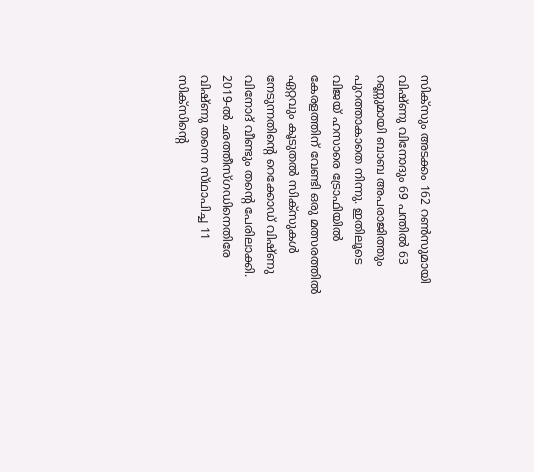സിക്‌സും അടക്കം 162 റണ്‍സുമായി വിഷ്‌ണു വിനോദും 69 പന്തില്‍ 63 റണ്ണുമായി ബാബ അപരാജിത്തും പുറത്താകാതെ നിന്നു. ഇതിലൂടെ വിജയ്‌ ഹസാരെ ട്രോഫിയില്‍ കേരളത്തിന്‌ വേണ്ടി ഒരു മത്സരത്തില്‍ ഏറ്റവും കൂടുതല്‍ സിക്‌സുകള്‍ നേടുന്നതിന്റെ റെക്കോഡ്‌ വിഷ്‌ണു വിനോദ്‌ വീണ്ടും തന്റെ പേരിലാക്കി. 2019-ല്‍ ഛത്തീസ്‌ഗഡിനെതിരേ വിഷ്‌ണു തന്നെ സ്‌ഥാപിച്ച 11 സിക്‌സിന്റെ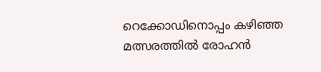റെക്കോഡിനൊപ്പം കഴിഞ്ഞ മത്സരത്തില്‍ രോഹന്‍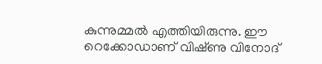കുന്നുമ്മല്‍ എത്തിയിരുന്നു. ഈ റെക്കോഡാണ്‌ വിഷ്‌ണു വിനോദ്‌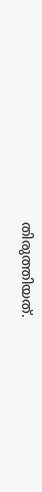തിരുത്തിയത്‌.